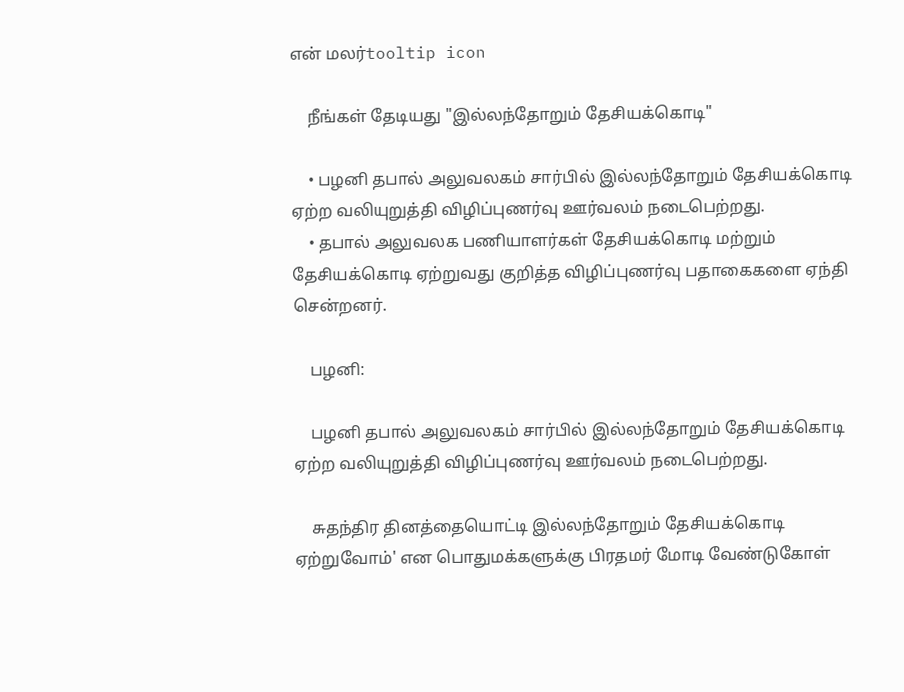என் மலர்tooltip icon

    நீங்கள் தேடியது "இல்லந்தோறும் தேசியக்கொடி"

    • பழனி தபால் அலுவலகம் சார்பில் இல்லந்தோறும் தேசியக்கொடி ஏற்ற வலியுறுத்தி விழிப்புணர்வு ஊர்வலம் நடைபெற்றது.
    • தபால் அலுவலக பணியாளர்கள் தேசியக்கொடி மற்றும் தேசியக்கொடி ஏற்றுவது குறித்த விழிப்புணர்வு பதாகைகளை ஏந்தி சென்றனர்.

    பழனி:

    பழனி தபால் அலுவலகம் சார்பில் இல்லந்தோறும் தேசியக்கொடி ஏற்ற வலியுறுத்தி விழிப்புணர்வு ஊர்வலம் நடைபெற்றது.

    சுதந்திர தினத்தையொட்டி இல்லந்தோறும் தேசியக்கொடி ஏற்றுவோம்' என பொதுமக்களுக்கு பிரதமர் மோடி வேண்டுகோள்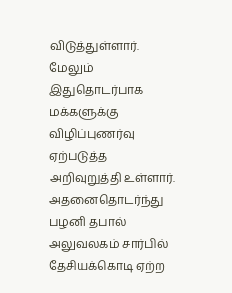விடுத்துள்ளார். மேலும் இதுதொடர்பாக மக்களுக்கு விழிப்புணர்வு ஏற்படுத்த அறிவுறுத்தி உள்ளார். அதனைதொடர்ந்து பழனி தபால் அலுவலகம் சார்பில் தேசியக்கொடி ஏற்ற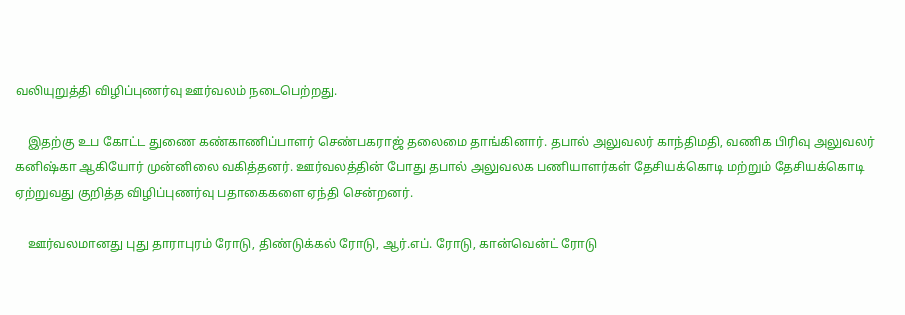வலியுறுத்தி விழிப்புணர்வு ஊர்வலம் நடைபெற்றது.

    இதற்கு உப கோட்ட துணை கண்காணிப்பாளர் செண்பகராஜ் தலைமை தாங்கினார். தபால் அலுவலர் காந்திமதி, வணிக பிரிவு அலுவலர் கனிஷ்கா ஆகியோர் முன்னிலை வகித்தனர். ஊர்வலத்தின் போது தபால் அலுவலக பணியாளர்கள் தேசியக்கொடி மற்றும் தேசியக்கொடி ஏற்றுவது குறித்த விழிப்புணர்வு பதாகைகளை ஏந்தி சென்றனர்.

    ஊர்வலமானது புது தாராபுரம் ரோடு, திண்டுக்கல் ரோடு, ஆர்.எப். ரோடு, கான்வென்ட் ரோடு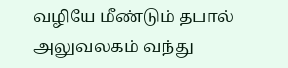வழியே மீண்டும் தபால் அலுவலகம் வந்து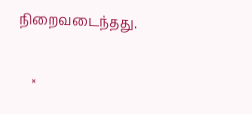நிறைவடைந்தது.

    ×